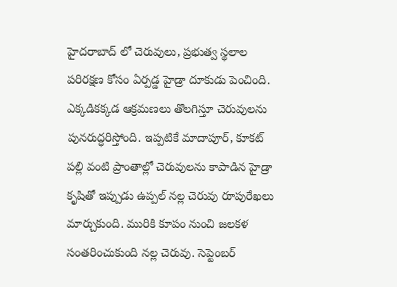హైదరాబాద్ లో చెరువులు, ప్రభుత్వ స్థలాల పరిరక్షణ కోసం ఏర్పడ్డ హైడ్రా దూకుడు పెంచింది. ఎక్కడికక్కడ ఆక్రమణలు తొలగిస్తూ చెరువులను పునరుద్ధరిస్తోంది. ఇప్పటికే మాదాపూర్, కూకట్ పల్లి వంటి ప్రాంతాల్లో చెరువులను కాపాడిన హైడ్రా కృషితో ఇప్పుడు ఉప్పల్ నల్ల చెరువు రూపురేఖలు మార్చుకుంది. మురికి కూపం నుంచి జలకళ సంతరించుకుంది నల్ల చెరువు. సెప్టెంబర్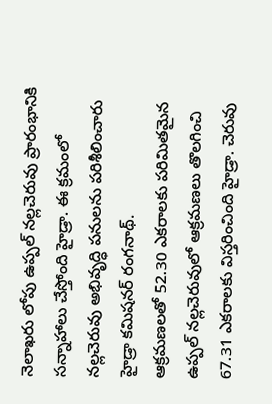నెలాఖరు లోపు ఉప్పల్ నల్లచెరువు ప్రారంభానికి సన్నాహాలు చేస్తోంది హైడ్రా. ఈ క్రమంలో నల్లచెరువు అభివృద్ధి పనులను పరిశీలించారు హైడ్రా కమిషనర్ రంగనాథ్.
ఆక్రమణలతో 52.30 ఎకరాలకు పరిమితమైన ఉప్పల్ నల్లచెరువులో ఆక్రమణలు తొలగించి 67.31 ఎకరాలకు విస్తరించింది హైడ్రా. చెరువు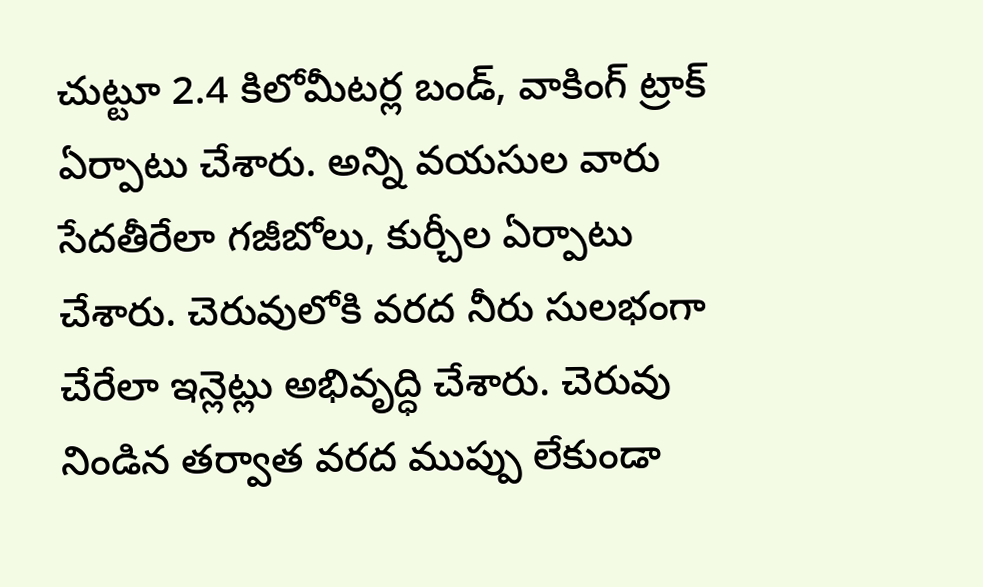చుట్టూ 2.4 కిలోమీటర్ల బండ్, వాకింగ్ ట్రాక్ ఏర్పాటు చేశారు. అన్ని వయసుల వారు సేదతీరేలా గజీబోలు, కుర్చీల ఏర్పాటు చేశారు. చెరువులోకి వరద నీరు సులభంగా చేరేలా ఇన్లెట్లు అభివృద్ధి చేశారు. చెరువు నిండిన తర్వాత వరద ముప్పు లేకుండా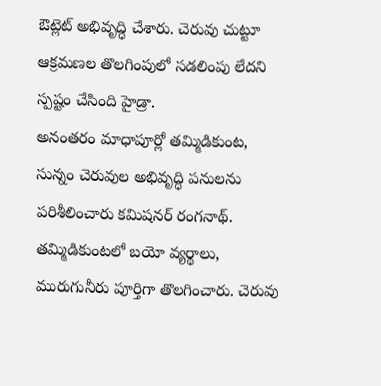ఔట్లెట్ అభివృద్ధి చేశారు. చెరువు చుట్టూ ఆక్రమణల తొలగింపులో సడలింపు లేదని స్పష్టం చేసింది హైడ్రా.
అనంతరం మాధాపూర్లో తమ్మిడికుంట, సున్నం చెరువుల అభివృద్ధి పనులను పరిశీలించారు కమిషనర్ రంగనాథ్. తమ్మిడికుంటలో బయో వ్యర్థాలు, మురుగునీరు పూర్తిగా తొలగించారు. చెరువు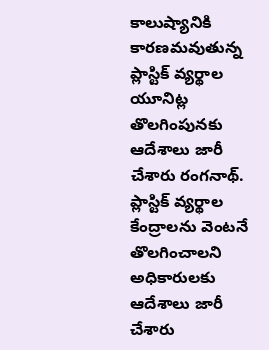కాలుష్యానికి కారణమవుతున్న ప్లాస్టిక్ వ్యర్థాల యూనిట్ల తొలగింపునకు ఆదేశాలు జారీ చేశారు రంగనాథ్. ప్లాస్టిక్ వ్యర్థాల కేంద్రాలను వెంటనే తొలగించాలని అధికారులకు ఆదేశాలు జారీ చేశారు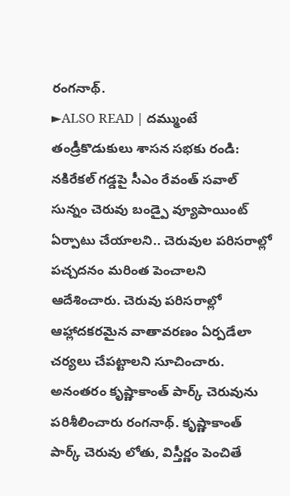రంగనాథ్.
►ALSO READ | దమ్ముంటే తండ్రీకొడుకులు శాసన సభకు రండి: నకిరేకల్ గడ్డపై సీఎం రేవంత్ సవాల్
సున్నం చెరువు బండ్పై వ్యూపాయింట్ ఏర్పాటు చేయాలని.. చెరువుల పరిసరాల్లో పచ్చదనం మరింత పెంచాలని ఆదేశించారు. చెరువు పరిసరాల్లో ఆహ్లాదకరమైన వాతావరణం ఏర్పడేలా చర్యలు చేపట్టాలని సూచించారు.
అనంతరం కృష్ణాకాంత్ పార్క్ చెరువును పరిశీలించారు రంగనాథ్. కృష్ణాకాంత్ పార్క్ చెరువు లోతు, విస్తీర్ణం పెంచితే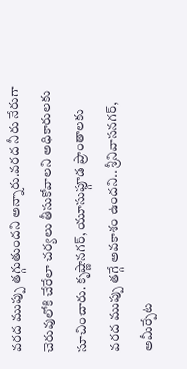వరద ముప్పు తగ్గుతుందని అన్నారు.వరద నీరు నేరుగా చెరువులోకి చేరేలా చర్యలు తీసుకోవాలని అధికారులకు సూచించారు. కృష్ణానగర్, యూసుఫ్గూడ ప్రాంతాలకు వరద ముప్పు తగ్గే అవకాశం ఉందని.. శ్రీనివాసనగర్, అమీర్పేట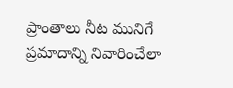ప్రాంతాలు నీట మునిగే ప్రమాదాన్ని నివారించేలా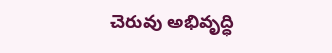చెరువు అభివృద్ధి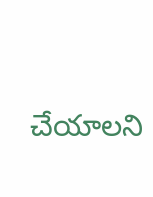చేయాలని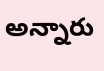అన్నారు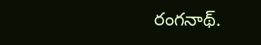రంగనాథ్.